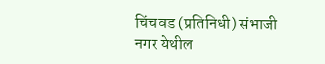चिंचवड (प्रतिनिधी) संभाजी नगर येथील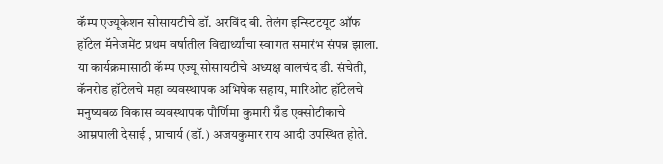कॅम्प एज्यूकेशन सोसायटीचे डॉ. अरविंद बी. तेलंग इन्स्टिटयूट ऑफ हॉटेल मॅनेजमेंट प्रथम वर्षातील विद्यार्थ्यांचा स्वागत समारंभ संपन्न झाला. या कार्यक्रमासाठी कॅम्प एज्यू सोसायटीचे अध्यक्ष वालचंद डी. संचेती, कॅनरोड हॉटेलचे महा व्यवस्थापक अभिषेक सहाय, मारिओट हॉटेलचे मनुष्यबळ विकास व्यवस्थापक पौर्णिमा कुमारी ग्रँड एक्सोटीकाचे आम्रपाली देसाई , प्राचार्य (डॉ.) अजयकुमार राय आदी उपस्थित होते.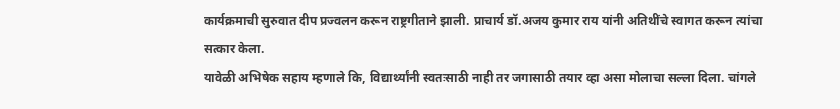कार्यक्रमाची सुरुवात दीप प्रज्वलन करून राष्ट्रगीताने झाली. प्राचार्य डॉ.अजय कुमार राय यांनी अतिथींचे स्वागत करून त्यांचा सत्कार केला.
यावेळी अभिषेक सहाय म्हणाले कि, विद्यार्थ्यांनी स्वतःसाठी नाही तर जगासाठी तयार व्हा असा मोलाचा सल्ला दिला. चांगले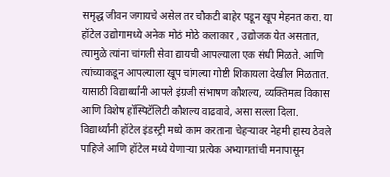समृद्ध जीवन जगायचे असेल तर चौकटी बाहेर पडून खूप मेहनत करा. या हॉटेल उद्योगामध्ये अनेक मोठं मोठे कलाकार , उद्योजक येत असतात, त्यामुळे त्यांना चांगली सेवा द्यायची आपल्याला एक संधी मिळते. आणि त्यांच्याकडून आपल्याला खूप चांगल्या गोष्टी शिकायला देखील मिळतात. यासाठी विद्यार्थ्यांनी आपले इंग्रजी संभाषण कौशल्य, व्यक्तिमत्व विकास आणि विशेष हॉस्पिटॅलिटी कौशल्य वाढवावे, असा सल्ला दिला.
विद्यार्थ्यांनी हॉटेल इंडस्ट्री मध्ये काम करताना चेहऱ्यावर नेहमी हास्य ठेवले पाहिजे आणि हॉटेल मध्ये येणाऱ्या प्रत्येक अभ्यागतांची मनापासून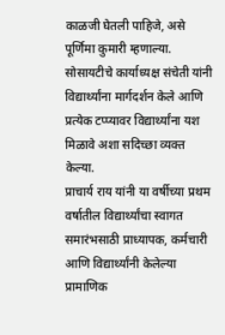काळजी घेतली पाहिजे, असे पूर्णिमा कुमारी म्हणाल्या.
सोसायटीचे कार्याध्यक्ष संचेती यांनी विद्यार्थ्यांना मार्गदर्शन केले आणि प्रत्येक टप्प्यावर विद्यार्थ्यांना यश मिळावे अशा सदिच्छा व्यक्त केल्या.
प्राचार्य राय यांनी या वर्षीच्या प्रथम वर्षातील विद्यार्थ्यांचा स्वागत समारंभसाठी प्राध्यापक, कर्मचारी आणि विद्यार्थ्यांनी केलेल्या प्रामाणिक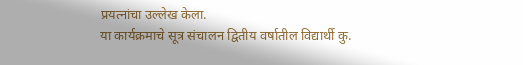प्रयत्नांचा उल्लेख केला.
या कार्यक्रमाचे सूत्र संचालन द्वितीय वर्षातील विद्यार्थी कु.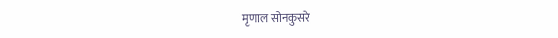मृणाल सोनकुसरे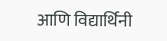आणि विद्यार्थिनी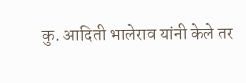कु. आदिती भालेराव यांनी केले तर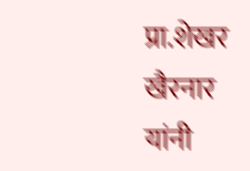प्रा.शेखर खैरनार यांनी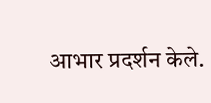आभार प्रदर्शन केले.